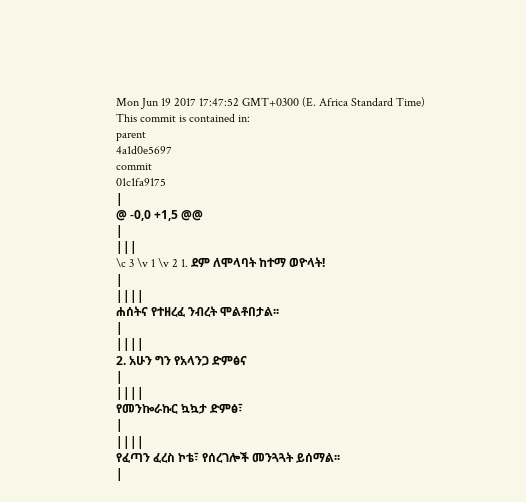Mon Jun 19 2017 17:47:52 GMT+0300 (E. Africa Standard Time)
This commit is contained in:
parent
4a1d0e5697
commit
01c1fa9175
|
@ -0,0 +1,5 @@
|
|||
\c 3 \v 1 \v 2 1. ደም ለሞላባት ከተማ ወዮላት!
|
||||
ሐሰትና የተዘረፈ ንብረት ሞልቶበታል፡፡
|
||||
2. አሁን ግን የአላንጋ ድምፅና
|
||||
የመንኰራኩር ኳኳታ ድምፅ፣
|
||||
የፈጣን ፈረስ ኮቴ፣ የሰረገሎች መንጓጓት ይሰማል፡፡
|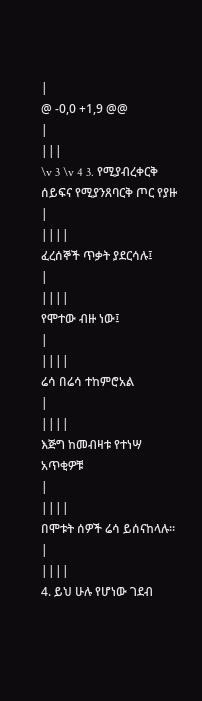|
@ -0,0 +1,9 @@
|
|||
\v 3 \v 4 3. የሚያብረቀርቅ ሰይፍና የሚያንጸባርቅ ጦር የያዙ
|
||||
ፈረሰኞች ጥቃት ያደርሳሉ፤
|
||||
የሞተው ብዙ ነው፤
|
||||
ሬሳ በሬሳ ተከምሮአል
|
||||
እጅግ ከመብዛቱ የተነሣ አጥቂዎቹ
|
||||
በሞቱት ሰዎች ሬሳ ይሰናከላሉ፡፡
|
||||
4. ይህ ሁሉ የሆነው ገደብ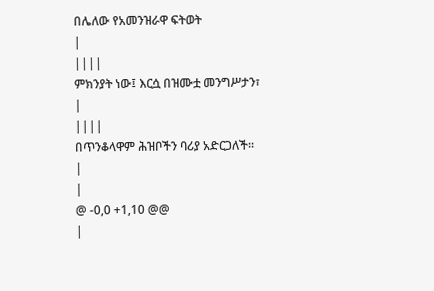በሌለው የአመንዝራዋ ፍትወት
|
||||
ምክንያት ነው፤ እርሷ በዝሙቷ መንግሥታን፣
|
||||
በጥንቆላዋም ሕዝቦችን ባሪያ አድርጋለች፡፡
|
|
@ -0,0 +1,10 @@
|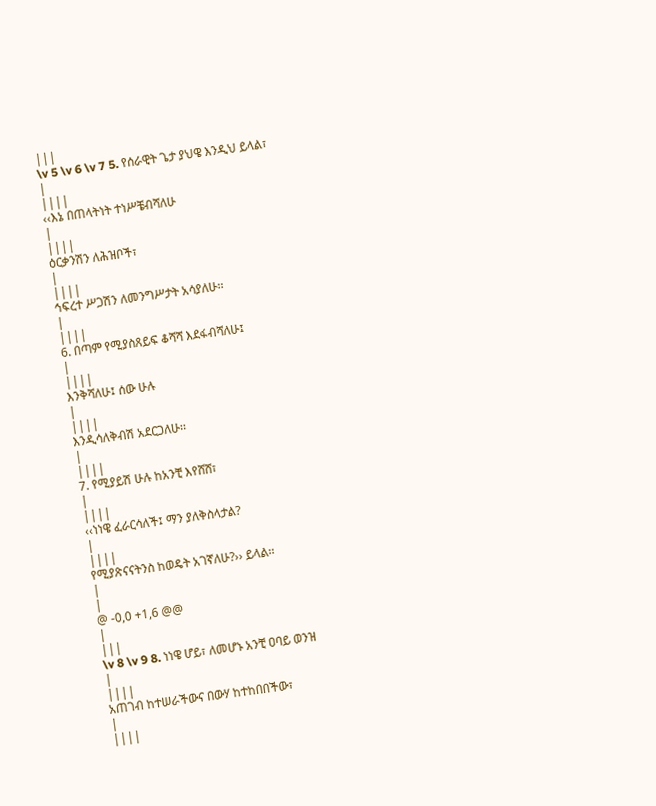|||
\v 5 \v 6 \v 7 5. የሰራዊት ጌታ ያህዌ እንዲህ ይላል፣
|
||||
‹‹እኔ በጠላትነት ተነሥቼብሻለሁ
|
||||
ዕርቃንሽን ለሕዝቦች፣
|
||||
ኅፍረተ ሥጋሽን ለመንግሥታት አሳያለሁ፡፡
|
||||
6. በጣም የሚያስጸይፍ ቆሻሻ እደፋብሻለሁ፤
|
||||
እንቅሻለሁ፤ ሰው ሁሉ
|
||||
እንዲሳለቅብሽ አደርጋለሁ፡፡
|
||||
7. የሚያይሽ ሁሉ ከአንቺ እየሸሸ፣
|
||||
‹‹ነነዌ ፈራርሳለች፤ ማን ያለቅስላታል?
|
||||
የሚያጽናናትንስ ከወዴት አገኛለሁ?›› ይላል፡፡
|
|
@ -0,0 +1,6 @@
|
|||
\v 8 \v 9 8. ነነዌ ሆይ፣ ለመሆኑ አንቺ ዐባይ ወንዝ
|
||||
አጠገብ ከተሠራችውና በውሃ ከተከበበችው፣
|
||||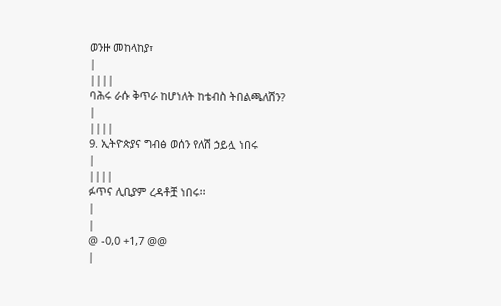ወንዙ መከላከያ፣
|
||||
ባሕሩ ራሱ ቅጥራ ከሆነለት ከቴብስ ትበልጫለሽን?
|
||||
9. ኢትዮጵያና ግብፅ ወሰን የለሽ ኃይሏ ነበሩ
|
||||
ፉጥና ሊቢያም ረዳቶቿ ነበሩ፡፡
|
|
@ -0,0 +1,7 @@
|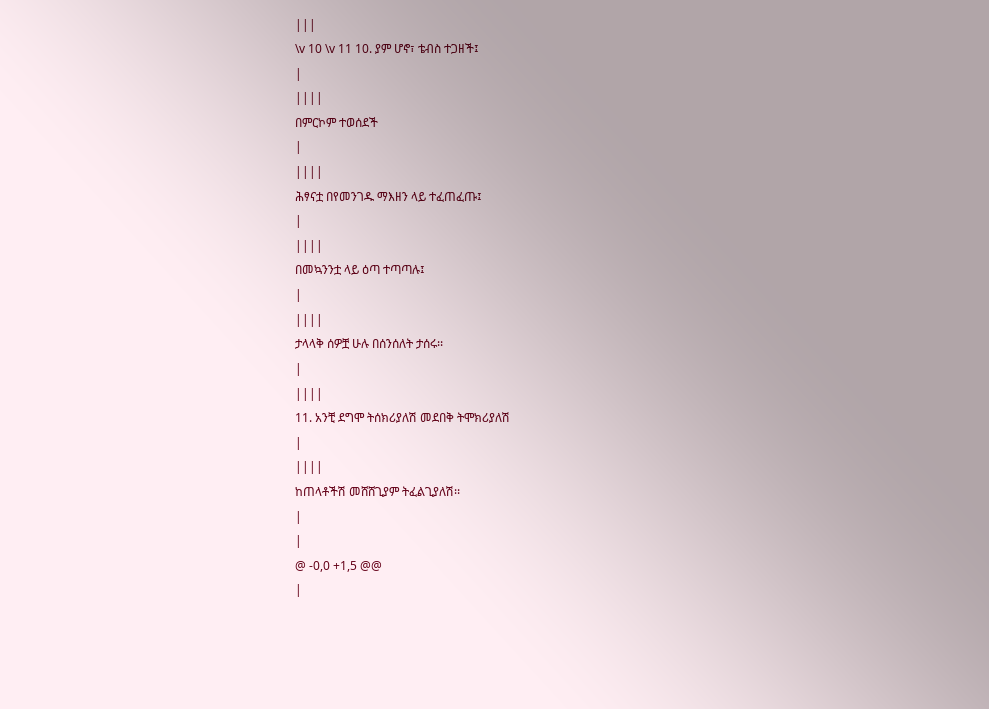|||
\v 10 \v 11 10. ያም ሆኖ፣ ቴብስ ተጋዘች፤
|
||||
በምርኮም ተወሰደች
|
||||
ሕፃናቷ በየመንገዱ ማእዘን ላይ ተፈጠፈጡ፤
|
||||
በመኳንንቷ ላይ ዕጣ ተጣጣሉ፤
|
||||
ታላላቅ ሰዎቿ ሁሉ በሰንሰለት ታሰሩ፡፡
|
||||
11. አንቺ ደግሞ ትሰክሪያለሽ መደበቅ ትሞክሪያለሽ
|
||||
ከጠላቶችሽ መሸሸጊያም ትፈልጊያለሽ፡፡
|
|
@ -0,0 +1,5 @@
|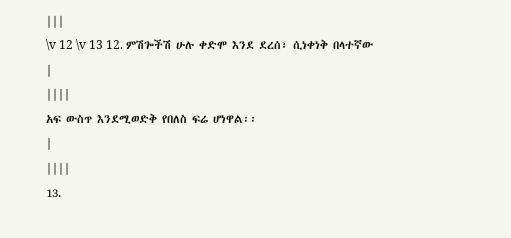|||
\v 12 \v 13 12. ምሽጐችሽ ሁሉ ቀድሞ እንደ ደረሰ፣ ሲነቀነቅ በላተኛው
|
||||
አፍ ውስጥ እንደሚወድቅ የበለስ ፍሬ ሆነዋል፡፡
|
||||
13.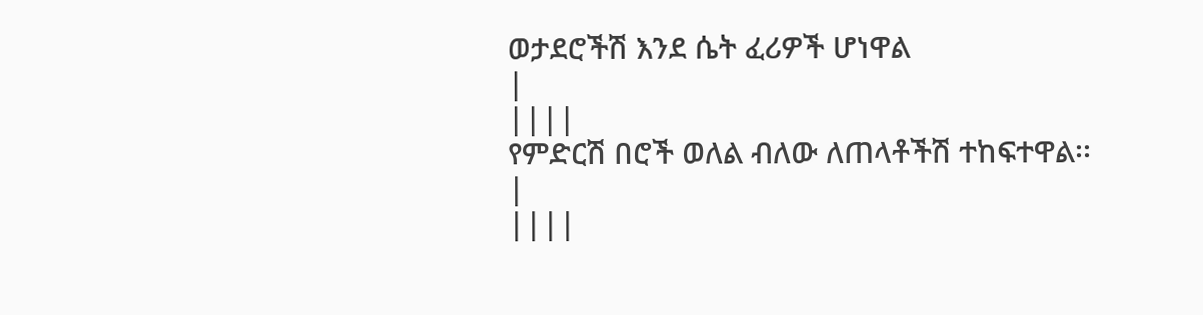ወታደሮችሽ እንደ ሴት ፈሪዎች ሆነዋል
|
||||
የምድርሽ በሮች ወለል ብለው ለጠላቶችሽ ተከፍተዋል፡፡
|
||||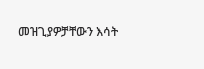መዝጊያዎቻቸውን እሳት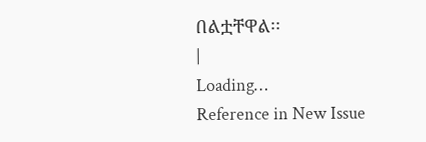በልቷቸዋል፡፡
|
Loading…
Reference in New Issue